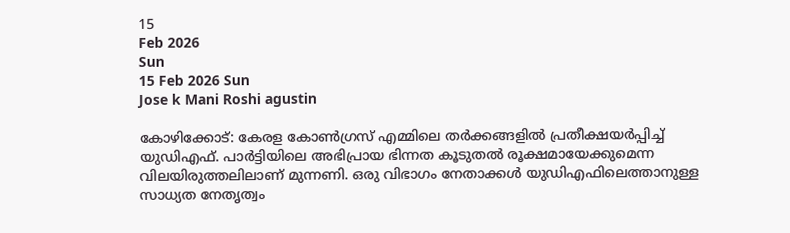15
Feb 2026
Sun
15 Feb 2026 Sun
Jose k Mani Roshi agustin

കോഴിക്കോട്: കേരള കോണ്‍ഗ്രസ് എമ്മിലെ തര്‍ക്കങ്ങളില്‍ പ്രതീക്ഷയര്‍പ്പിച്ച് യുഡിഎഫ്. പാര്‍ട്ടിയിലെ അഭിപ്രായ ഭിന്നത കൂടുതല്‍ രൂക്ഷമായേക്കുമെന്ന വിലയിരുത്തലിലാണ് മുന്നണി. ഒരു വിഭാഗം നേതാക്കള്‍ യുഡിഎഫിലെത്താനുള്ള സാധ്യത നേതൃത്വം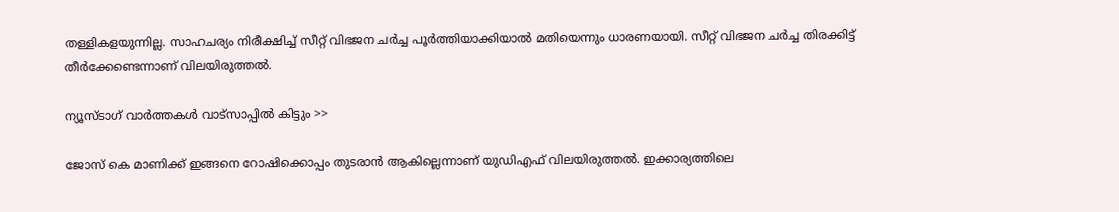തള്ളികളയുന്നില്ല. സാഹചര്യം നിരീക്ഷിച്ച് സീറ്റ് വിഭജന ചര്‍ച്ച പൂര്‍ത്തിയാക്കിയാല്‍ മതിയെന്നും ധാരണയായി. സീറ്റ് വിഭജന ചര്‍ച്ച തിരക്കിട്ട് തീര്‍ക്കേണ്ടെന്നാണ് വിലയിരുത്തല്‍.

ന്യൂസ്ടാഗ് വാര്‍ത്തകള്‍ വാട്‌സാപ്പില്‍ കിട്ടും >>

ജോസ് കെ മാണിക്ക് ഇങ്ങനെ റോഷിക്കൊപ്പം തുടരാന്‍ ആകില്ലെന്നാണ് യുഡിഎഫ് വിലയിരുത്തല്‍. ഇക്കാര്യത്തിലെ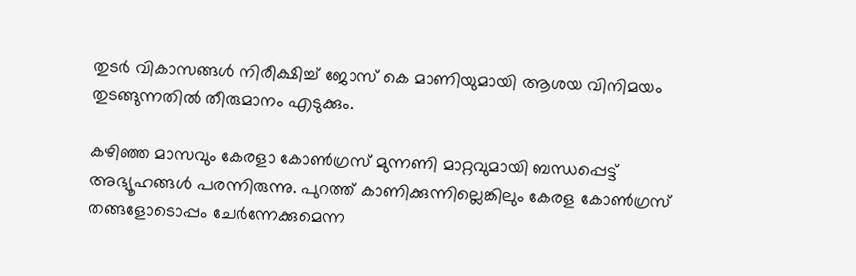തുടര്‍ വികാസങ്ങള്‍ നിരീക്ഷിച്ച് ജോസ് കെ മാണിയുമായി ആശയ വിനിമയം തുടങ്ങുന്നതില്‍ തീരുമാനം എടുക്കും.

കഴിഞ്ഞ മാസവും കേരളാ കോണ്‍ഗ്രസ് മുന്നണി മാറ്റവുമായി ബന്ധപ്പെട്ട് അഭ്യൂഹങ്ങള്‍ പരന്നിരുന്നു. പുറത്ത് കാണിക്കുന്നില്ലെങ്കിലും കേരള കോണ്‍ഗ്രസ് തങ്ങളോടൊപ്പം ചേര്‍ന്നേക്കുമെന്ന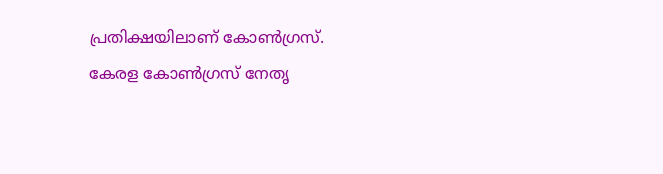പ്രതിക്ഷയിലാണ് കോണ്‍ഗ്രസ്. കേരള കോണ്‍ഗ്രസ് നേതൃ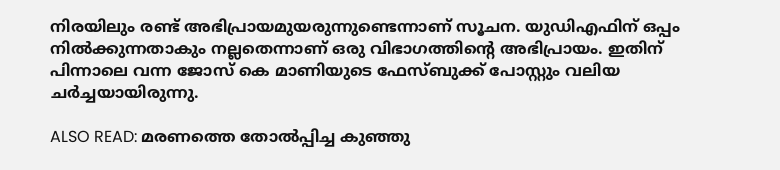നിരയിലും രണ്ട് അഭിപ്രായമുയരുന്നുണ്ടെന്നാണ് സൂചന. യുഡിഎഫിന് ഒപ്പം നില്‍ക്കുന്നതാകും നല്ലതെന്നാണ് ഒരു വിഭാഗത്തിന്റെ അഭിപ്രായം. ഇതിന് പിന്നാലെ വന്ന ജോസ് കെ മാണിയുടെ ഫേസ്ബുക്ക് പോസ്റ്റും വലിയ ചര്‍ച്ചയായിരുന്നു.

ALSO READ: മരണത്തെ തോല്‍പ്പിച്ച കുഞ്ഞു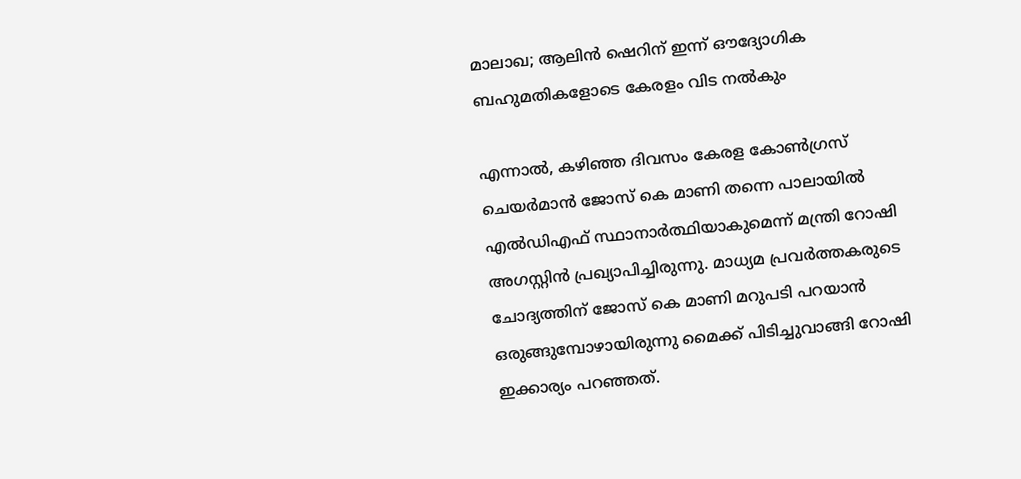മാലാഖ; ആലിന്‍ ഷെറിന് ഇന്ന് ഔദ്യോഗിക ബഹുമതികളോടെ കേരളം വിട നല്‍കും

എന്നാല്‍, കഴിഞ്ഞ ദിവസം കേരള കോണ്‍ഗ്രസ് ചെയര്‍മാന്‍ ജോസ് കെ മാണി തന്നെ പാലായില്‍ എല്‍ഡിഎഫ് സ്ഥാനാര്‍ത്ഥിയാകുമെന്ന് മന്ത്രി റോഷി അഗസ്റ്റിന്‍ പ്രഖ്യാപിച്ചിരുന്നു. മാധ്യമ പ്രവര്‍ത്തകരുടെ ചോദ്യത്തിന് ജോസ് കെ മാണി മറുപടി പറയാന്‍ ഒരുങ്ങുമ്പോഴായിരുന്നു മൈക്ക് പിടിച്ചുവാങ്ങി റോഷി ഇക്കാര്യം പറഞ്ഞത്.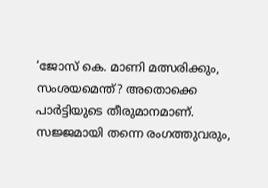‘ജോസ് കെ. മാണി മത്സരിക്കും, സംശയമെന്ത്? അതൊക്കെ പാര്‍ട്ടിയുടെ തീരുമാനമാണ്. സജ്ജമായി തന്നെ രംഗത്തുവരും,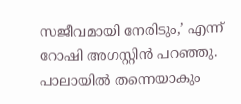സജീവമായി നേരിടും,’ എന്ന് റോഷി അഗസ്റ്റിന്‍ പറഞ്ഞു. പാലായില്‍ തന്നെയാകും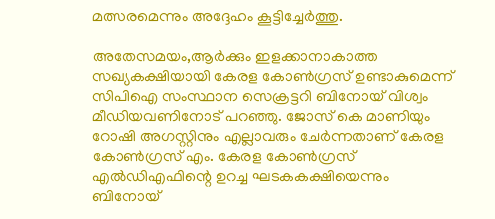മത്സരമെന്നും അദ്ദേഹം കൂട്ടിച്ചേര്‍ത്തു.

അതേസമയം,ആര്‍ക്കും ഇളക്കാനാകാത്ത സഖ്യകക്ഷിയായി കേരള കോണ്‍ഗ്രസ് ഉണ്ടാകുമെന്ന് സിപിഐ സംസ്ഥാന സെക്രട്ടറി ബിനോയ് വിശ്വം മീഡിയവണിനോട് പറഞ്ഞു. ജോസ് കെ മാണിയും റോഷി അഗസ്റ്റിനും എല്ലാവരും ചേര്‍ന്നതാണ് കേരള കോണ്‍ഗ്രസ് എം. കേരള കോണ്‍ഗ്രസ് എല്‍ഡിഎഫിന്റെ ഉറച്ച ഘടകകക്ഷിയെന്നും ബിനോയ്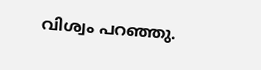വിശ്വം പറഞ്ഞു.